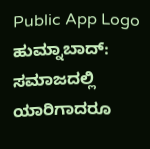Public App Logo
ಹುಮ್ನಾಬಾದ್: ಸಮಾಜದಲ್ಲಿ ಯಾರಿಗಾದರೂ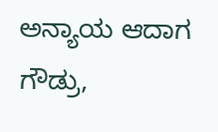ಅನ್ಯಾಯ ಆದಾಗ ಗೌಡ್ರು,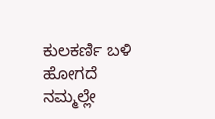ಕುಲಕರ್ಣಿ ಬಳಿ ಹೋಗದೆ ನಮ್ಮಲ್ಲೇ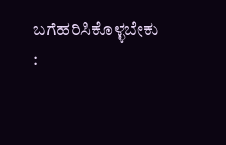ಬಗೆಹರಿಸಿಕೊಳ್ಳಬೇಕು :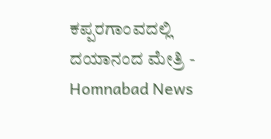ಕಪ್ಪರಗಾಂವದಲ್ಲಿ ದಯಾನಂದ ಮೇತ್ರಿ - Homnabad News